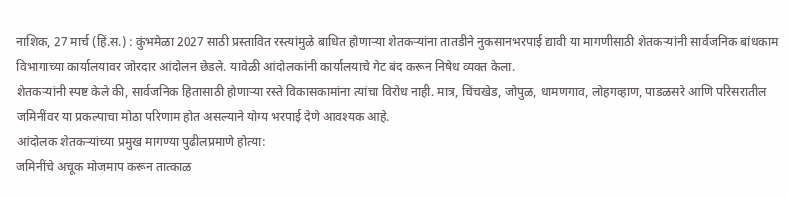नाशिक, 27 मार्च (हिं.स.) : कुंभमेळा 2027 साठी प्रस्तावित रस्त्यांमुळे बाधित होणाऱ्या शेतकऱ्यांना तातडीने नुकसानभरपाई द्यावी या मागणीसाठी शेतकऱ्यांनी सार्वजनिक बांधकाम विभागाच्या कार्यालयावर जोरदार आंदोलन छेडले. यावेळी आंदोलकांनी कार्यालयाचे गेट बंद करून निषेध व्यक्त केला.
शेतकऱ्यांनी स्पष्ट केले की, सार्वजनिक हितासाठी होणाऱ्या रस्ते विकासकामांना त्यांचा विरोध नाही. मात्र, चिंचखेड, जोपुळ, धामणगाव, लोहगव्हाण, पाडळसरे आणि परिसरातील जमिनींवर या प्रकल्पाचा मोठा परिणाम होत असल्याने योग्य भरपाई देणे आवश्यक आहे.
आंदोलक शेतकऱ्यांच्या प्रमुख मागण्या पुढीलप्रमाणे होत्या:
जमिनींचे अचूक मोजमाप करून तात्काळ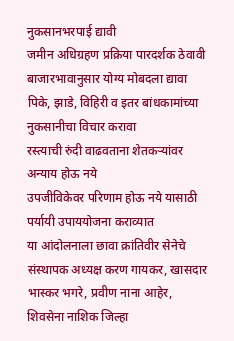नुकसानभरपाई द्यावी
जमीन अधिग्रहण प्रक्रिया पारदर्शक ठेवावी
बाजारभावानुसार योग्य मोबदला द्यावा
पिके, झाडे, विहिरी व इतर बांधकामांच्या नुकसानीचा विचार करावा
रस्त्याची रुंदी वाढवताना शेतकऱ्यांवर अन्याय होऊ नये
उपजीविकेवर परिणाम होऊ नये यासाठी पर्यायी उपाययोजना कराव्यात
या आंदोलनाला छावा क्रांतिवीर सेनेचे संस्थापक अध्यक्ष करण गायकर, खासदार भास्कर भगरे, प्रवीण नाना आहेर, शिवसेना नाशिक जिल्हा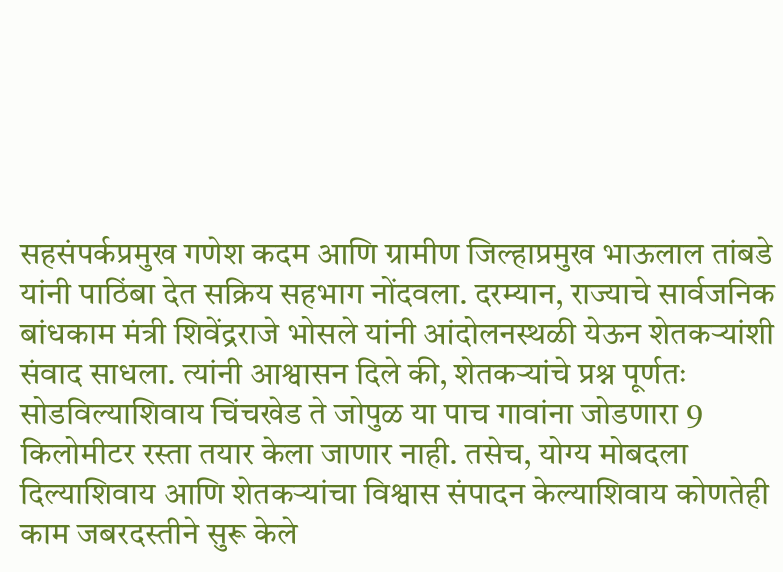सहसंपर्कप्रमुख गणेश कदम आणि ग्रामीण जिल्हाप्रमुख भाऊलाल तांबडे यांनी पाठिंबा देत सक्रिय सहभाग नोंदवला. दरम्यान, राज्याचे सार्वजनिक बांधकाम मंत्री शिवेंद्रराजे भोसले यांनी आंदोलनस्थळी येऊन शेतकऱ्यांशी संवाद साधला. त्यांनी आश्वासन दिले की, शेतकऱ्यांचे प्रश्न पूर्णतः सोडविल्याशिवाय चिंचखेड ते जोपुळ या पाच गावांना जोडणारा 9 किलोमीटर रस्ता तयार केला जाणार नाही. तसेच, योग्य मोबदला दिल्याशिवाय आणि शेतकऱ्यांचा विश्वास संपादन केल्याशिवाय कोणतेही काम जबरदस्तीने सुरू केले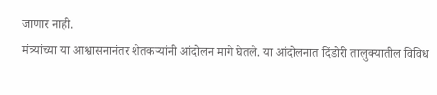जाणार नाही.
मंत्र्यांच्या या आश्वासनानंतर शेतकऱ्यांनी आंदोलन मागे घेतले. या आंदोलनात दिंडोरी तालुक्यातील विविध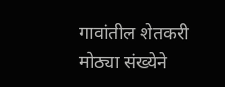गावांतील शेतकरी मोठ्या संख्येने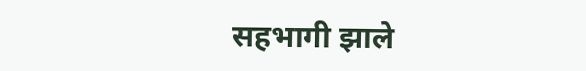सहभागी झाले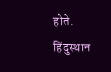होते.
हिंदुस्थान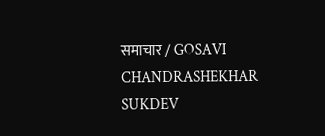समाचार / GOSAVI CHANDRASHEKHAR SUKDEV